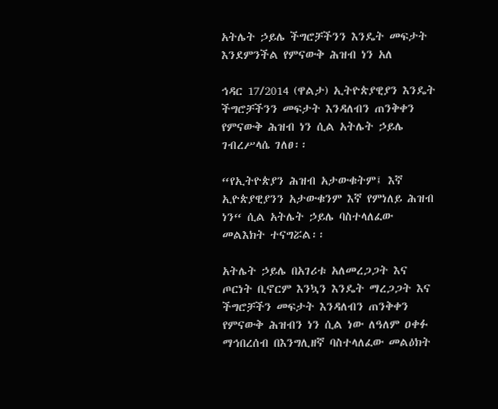አትሌት ኃይሌ ችግሮቻችንን እንዴት መፍታት እንደምንችል የምናውቅ ሕዝብ ነን አለ

ኅዳር 17/2014 (ዋልታ) ኢትዮጵያዊያን እንዴት ችግሮቻችንን መፍታት እንዳለብን ጠንቅቀን የምናውቅ ሕዝብ ነን ሲል አትሌት ኃይሌ ገብረሥላሴ ገለፀ፡፡

“የኢትዮጵያን ሕዝብ አታውቁትም፤ እኛ ኢዮጵያዊያንን አታውቁንም እኛ የምነለይ ሕዝብ ነን“ ሲል አትሌት ኃይሌ ባስተላለፈው መልእክት ተናግሯል፡፡

አትሌት ኃይሌ በአገሪቱ አለመረጋጋት እና ጦርነት ቢኖርም እንኳን እንዴት ማረጋጋት እና ችግሮቻችን መፍታት እንዳለብን ጠንቅቀን የምናውቅ ሕዝብን ነን ሲል ነው ለዓለም ዐቀፉ ማኅበረሰብ በእንግሊዘኛ ባስተላለፈው መልዕክት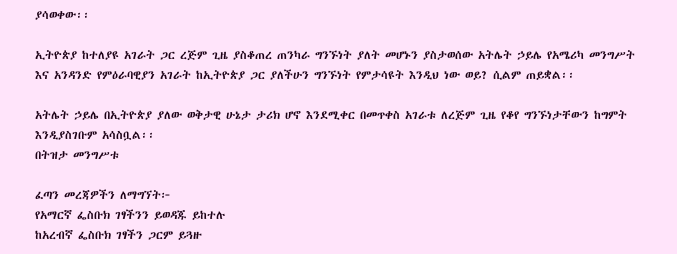ያሳወቀው፡፡

ኢትዮጵያ ከተለያዩ አገራት ጋር ረጅም ጊዜ ያስቆጠረ ጠንካራ ግንኙነት ያለት መሆኑን ያስታወሰው አትሌት ኃይሌ የአሜሪካ መንግሥት እና አንዳንድ የምዕራባዊያን አገራት ከኢትዮጵያ ጋር ያለችሁን ግንኙነት የምታሳዩት እንዲህ ነው ወይ? ሲልም ጠይቋል፡፡

አትሌት ኃይሌ በኢትዮጵያ ያለው ወቅታዊ ሁኔታ ታሪክ ሆኖ እንደሚቀር በመጥቀስ አገራቱ ለረጅም ጊዜ የቆየ ግንኙነታቸውን ከግምት እንዲያስገቡም አሳስቧል፡፡
በትዝታ መንግሥቱ

ፈጣን መረጃዎችን ለማግኘት፦
የአማርኛ ፌስቡክ ገፃችንን ይወዳጁ ይከተሉ
ከአረብኛ ፌስቡክ ገፃችን ጋርም ይጓዙ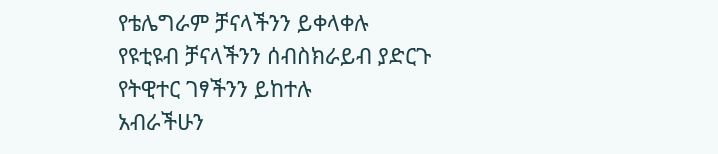የቴሌግራም ቻናላችንን ይቀላቀሉ
የዩቲዩብ ቻናላችንን ሰብስክራይብ ያድርጉ
የትዊተር ገፃችንን ይከተሉ
አብራችሁን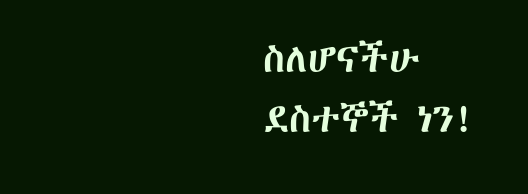ስለሆናችሁ ደስተኞች ነን!